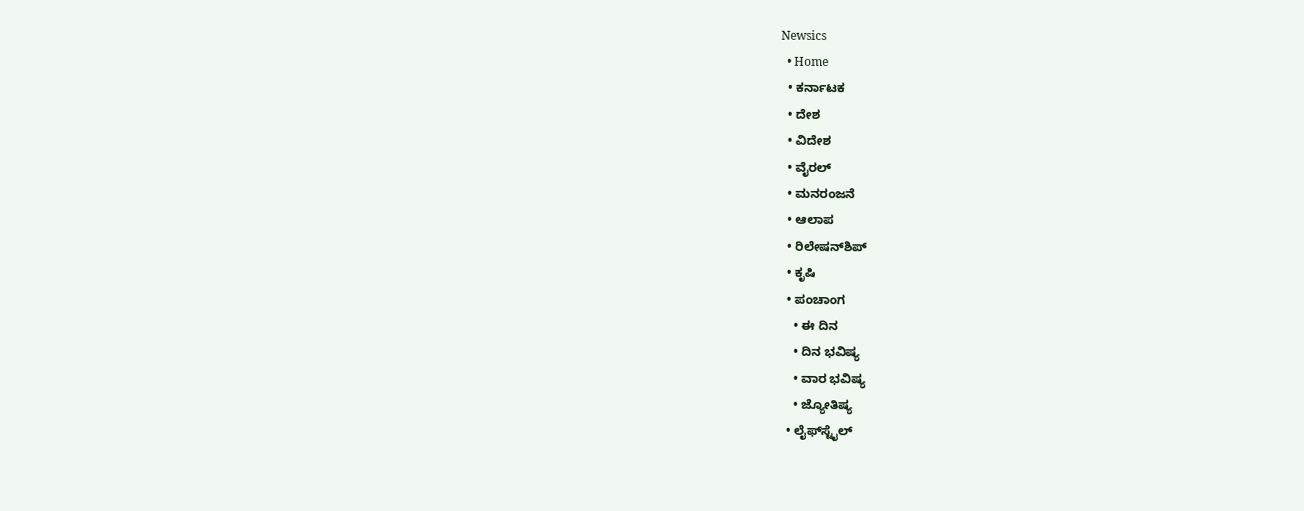Newsics
  • Home
  • ಕರ್ನಾಟಕ
  • ದೇಶ
  • ವಿದೇಶ
  • ವೈರಲ್
  • ಮನರಂಜನೆ
  • ಆಲಾಪ
  • ರಿಲೇಷನ್‌ಶಿಪ್
  • ಕೃಷಿ
  • ಪಂಚಾಂಗ
    • ಈ ದಿನ
    • ದಿನ ಭವಿಷ್ಯ
    • ವಾರ ಭವಿಷ್ಯ
    • ಜ್ಯೋತಿಷ್ಯ
  • ಲೈಫ್‌ಸ್ಟೈಲ್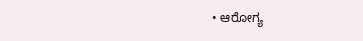• ಆರೋಗ್ಯ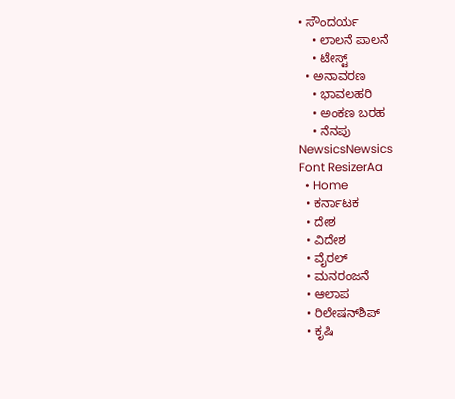• ಸೌಂದರ್ಯ
    • ಲಾಲನೆ ಪಾಲನೆ
    • ಟೇಸ್ಟ್
  • ಅನಾವರಣ
    • ಭಾವಲಹರಿ
    • ಅಂಕಣ ಬರಹ
    • ನೆನಪು
NewsicsNewsics
Font ResizerAa
  • Home
  • ಕರ್ನಾಟಕ
  • ದೇಶ
  • ವಿದೇಶ
  • ವೈರಲ್
  • ಮನರಂಜನೆ
  • ಆಲಾಪ
  • ರಿಲೇಷನ್‌ಶಿಪ್
  • ಕೃಷಿ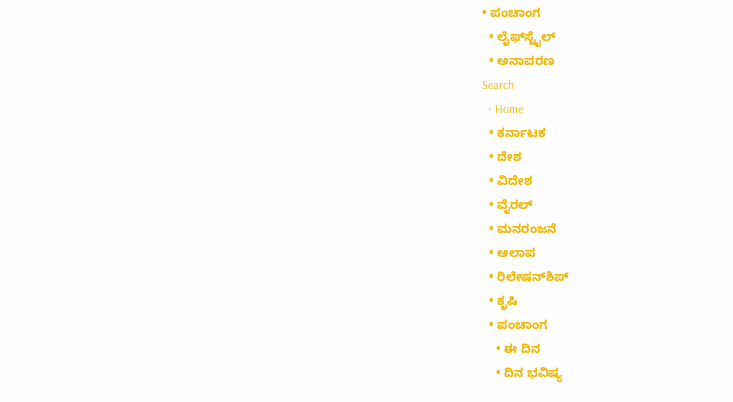• ಪಂಚಾಂಗ
  • ಲೈಫ್‌ಸ್ಟೈಲ್
  • ಅನಾವರಣ
Search
  • Home
  • ಕರ್ನಾಟಕ
  • ದೇಶ
  • ವಿದೇಶ
  • ವೈರಲ್
  • ಮನರಂಜನೆ
  • ಆಲಾಪ
  • ರಿಲೇಷನ್‌ಶಿಪ್
  • ಕೃಷಿ
  • ಪಂಚಾಂಗ
    • ಈ ದಿನ
    • ದಿನ ಭವಿಷ್ಯ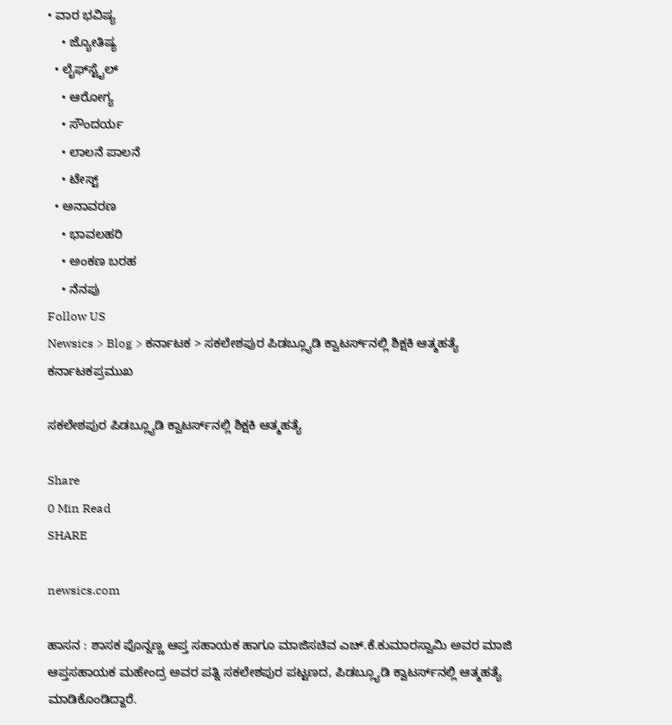• ವಾರ ಭವಿಷ್ಯ
    • ಜ್ಯೋತಿಷ್ಯ
  • ಲೈಫ್‌ಸ್ಟೈಲ್
    • ಆರೋಗ್ಯ
    • ಸೌಂದರ್ಯ
    • ಲಾಲನೆ ಪಾಲನೆ
    • ಟೇಸ್ಟ್
  • ಅನಾವರಣ
    • ಭಾವಲಹರಿ
    • ಅಂಕಣ ಬರಹ
    • ನೆನಪು
Follow US
Newsics > Blog > ಕರ್ನಾಟಕ > ಸಕಲೇಶಪುರ ಪಿಡಬ್ಲ್ಯೂಡಿ ಕ್ವಾಟರ್ಸ್‌ನಲ್ಲಿ ಶಿಕ್ಷಕಿ ಆತ್ಮಹತ್ಯೆ
ಕರ್ನಾಟಕಪ್ರಮುಖ

ಸಕಲೇಶಪುರ ಪಿಡಬ್ಲ್ಯೂಡಿ ಕ್ವಾಟರ್ಸ್‌ನಲ್ಲಿ ಶಿಕ್ಷಕಿ ಆತ್ಮಹತ್ಯೆ

Share
0 Min Read
SHARE

newsics.com

ಹಾಸನ : ಶಾಸಕ ಪೊನ್ನಣ್ಣ ಆಪ್ತ ಸಹಾಯಕ ಹಾಗೂ ಮಾಜಿಸಚಿವ ಎಚ್.ಕೆ.ಕುಮಾರಸ್ವಾಮಿ ಅವರ ಮಾಜಿ ಆಪ್ತಸಹಾಯಕ ಮಹೇಂದ್ರ ಅವರ ಪತ್ನಿ ಸಕಲೇಶಪುರ ಪಟ್ಟಣದ, ಪಿಡಬ್ಲ್ಯೂಡಿ ಕ್ವಾಟರ್ಸ್‌ನಲ್ಲಿ ಆತ್ಮಹತ್ಯೆ ಮಾಡಿಕೊಂಡಿದ್ದಾರೆ.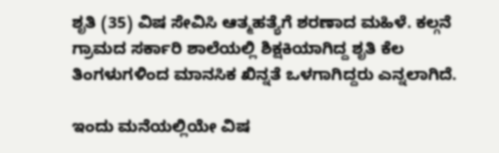ಶೃತಿ (35) ವಿಷ ಸೇವಿಸಿ ಆತ್ಮಹತ್ಯೆಗೆ ಶರಣಾದ ಮಹಿಳೆ. ಕಲ್ಗನೆ ಗ್ರಾಮದ ಸರ್ಕಾರಿ ಶಾಲೆಯಲ್ಲಿ ಶಿಕ್ಷಕಿಯಾಗಿದ್ದ ಶೃತಿ ಕೆಲ ತಿಂಗಳುಗಳಿಂದ ಮಾನಸಿಕ ಖಿನ್ನತೆ ಒಳಗಾಗಿದ್ದರು ಎನ್ನಲಾಗಿದೆ.

ಇಂದು ಮನೆಯಲ್ಲಿಯೇ ವಿಷ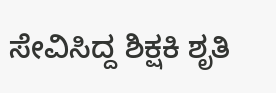ಸೇವಿಸಿದ್ದ ಶಿಕ್ಷಕಿ ಶೃತಿ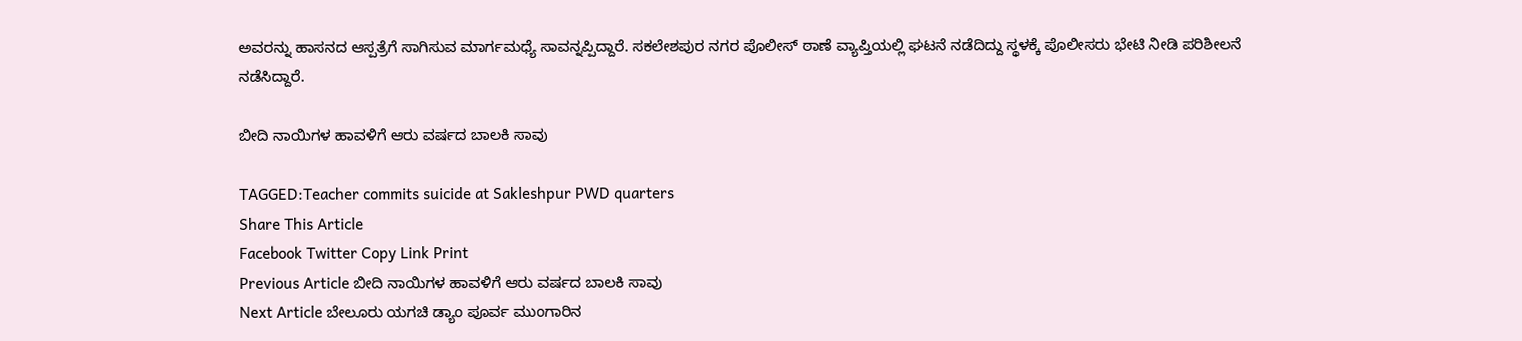ಅವರನ್ನು ಹಾಸನದ ಆಸ್ಪತ್ರೆಗೆ ಸಾಗಿಸುವ ಮಾರ್ಗಮಧ್ಯೆ ಸಾವನ್ನಪ್ಪಿದ್ದಾರೆ. ಸಕಲೇಶಪುರ ನಗರ ಪೊಲೀಸ್ ಠಾಣೆ ವ್ಯಾಪ್ತಿಯಲ್ಲಿ ಘಟನೆ ನಡೆದಿದ್ದು ಸ್ಥಳಕ್ಕೆ ಪೊಲೀಸರು ಭೇಟಿ ನೀಡಿ ಪರಿಶೀಲನೆ ನಡೆಸಿದ್ದಾರೆ.

ಬೀದಿ ನಾಯಿಗಳ ಹಾವಳಿಗೆ ಆರು ವರ್ಷದ ಬಾಲಕಿ ಸಾವು

TAGGED:Teacher commits suicide at Sakleshpur PWD quarters
Share This Article
Facebook Twitter Copy Link Print
Previous Article ಬೀದಿ ನಾಯಿಗಳ ಹಾವಳಿಗೆ ಆರು ವರ್ಷದ ಬಾಲಕಿ ಸಾವು
Next Article ಬೇಲೂರು ಯಗಚಿ ಡ್ಯಾಂ ಪೂರ್ವ ಮುಂಗಾರಿನ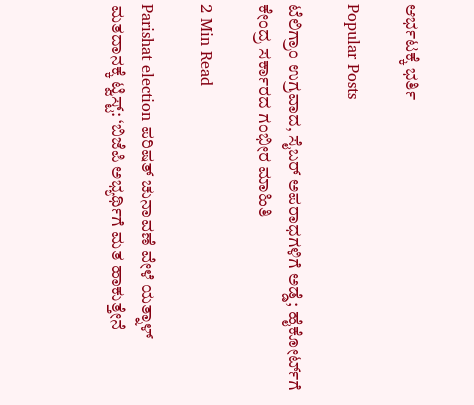ಆರ್ಭಟಕ್ಕೆ ಭರ್ತಿ

Popular Posts

ಟೆಲಿಗ್ರಾಂ ಉಗ್ರವಾದ, ಸೈಬರ್ ಅಪರಾಧಗಳಿಗೆ ಅಡ್ಡೆ; ಹೈಕೋರ್ಟ್‌ಗೆ ಕೇಂದ್ರ ಸರ್ಕಾರದ ಗಂಭೀರ ಮಾಹಿತಿ

2 Min Read

Parishat election ಪರಿಷತ್ ಚುನಾವಣೆ ವೇಳೆ ಯತ್ನಾಳ್ ಮತದಾನಕ್ಕೆ ಟ್ವಿಸ್ಟ್: ‘ಬಿಜೆಪಿ ಅಭ್ಯರ್ಥಿಗೆ ಮತ ಹಾಕುತ್ತೇನೆ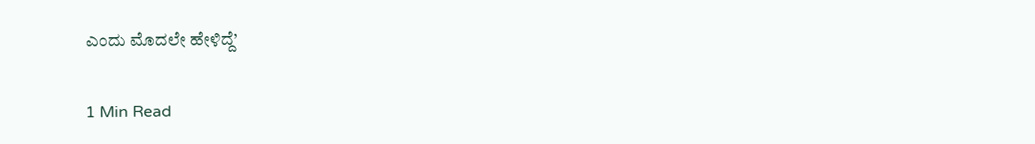ಎಂದು ಮೊದಲೇ ಹೇಳಿದ್ದೆ’

1 Min Read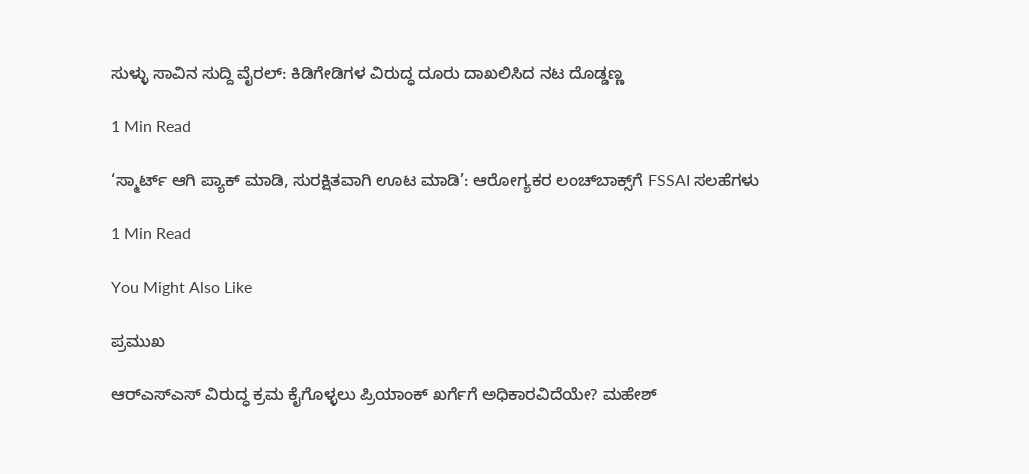ಸುಳ್ಳು ಸಾವಿನ ಸುದ್ದಿ ವೈರಲ್: ಕಿಡಿಗೇಡಿಗಳ ವಿರುದ್ಧ ದೂರು ದಾಖಲಿಸಿದ ನಟ ದೊಡ್ಡಣ್ಣ

1 Min Read

‘ಸ್ಮಾರ್ಟ್ ಆಗಿ ಪ್ಯಾಕ್ ಮಾಡಿ, ಸುರಕ್ಷಿತವಾಗಿ ಊಟ ಮಾಡಿ’: ಆರೋಗ್ಯಕರ ಲಂಚ್‌ಬಾಕ್ಸ್‌ಗೆ FSSAI ಸಲಹೆಗಳು

1 Min Read

You Might Also Like

ಪ್ರಮುಖ

ಆರ್‌ಎಸ್‌ಎಸ್ ವಿರುದ್ಧ ಕ್ರಮ ಕೈಗೊಳ್ಳಲು ಪ್ರಿಯಾಂಕ್ ಖರ್ಗೆಗೆ ಅಧಿಕಾರವಿದೆಯೇ? ಮಹೇಶ್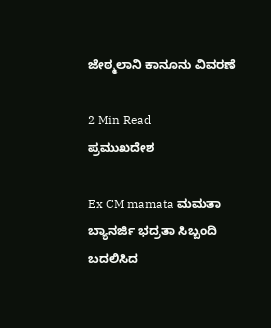ಜೇಠ್ಮಲಾನಿ ಕಾನೂನು ವಿವರಣೆ

2 Min Read
ಪ್ರಮುಖದೇಶ

Ex CM mamata ಮಮತಾ ಬ್ಯಾನರ್ಜಿ ಭದ್ರತಾ ಸಿಬ್ಬಂದಿ ಬದಲಿಸಿದ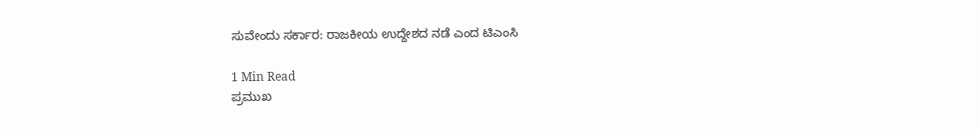ಸುವೇಂದು ಸರ್ಕಾರ: ರಾಜಕೀಯ ಉದ್ದೇಶದ ನಡೆ ಎಂದ ಟಿಎಂಸಿ

1 Min Read
ಪ್ರಮುಖ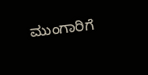ಮುಂಗಾರಿಗೆ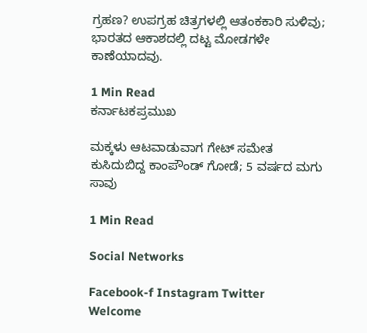ಗ್ರಹಣ? ಉಪಗ್ರಹ ಚಿತ್ರಗಳಲ್ಲಿ ಆತಂಕಕಾರಿ ಸುಳಿವು; ಭಾರತದ ಆಕಾಶದಲ್ಲಿ ದಟ್ಟ ಮೋಡಗಳೇ ಕಾಣೆಯಾದವು.

1 Min Read
ಕರ್ನಾಟಕಪ್ರಮುಖ

ಮಕ್ಕಳು ಆಟವಾಡುವಾಗ ಗೇಟ್ ಸಮೇತ ಕುಸಿದುಬಿದ್ದ ಕಾಂಪೌಂಡ್ ಗೋಡೆ; 5 ವರ್ಷದ ಮಗು ಸಾವು

1 Min Read

Social Networks

Facebook-f Instagram Twitter
Welcome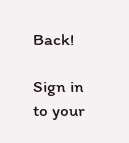Back!

Sign in to your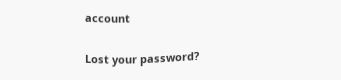account

Lost your password?